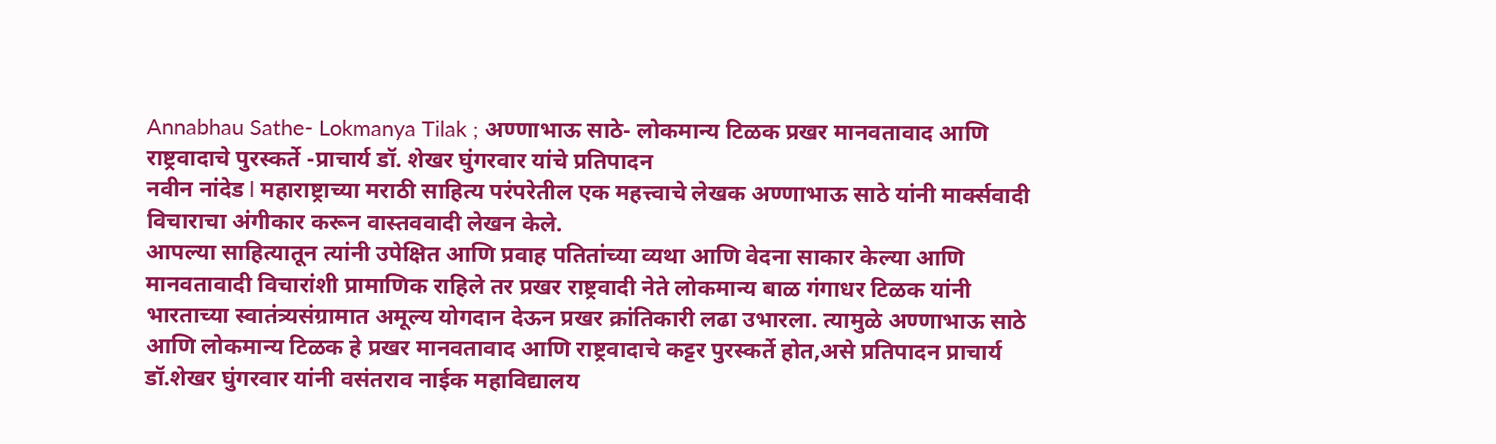Annabhau Sathe- Lokmanya Tilak ; अण्णाभाऊ साठे- लोकमान्य टिळक प्रखर मानवतावाद आणि राष्ट्रवादाचे पुरस्कर्ते -प्राचार्य डॉ. शेखर घुंगरवार यांचे प्रतिपादन
नवीन नांदेड l महाराष्ट्राच्या मराठी साहित्य परंपरेतील एक महत्त्वाचे लेखक अण्णाभाऊ साठे यांनी मार्क्सवादी विचाराचा अंगीकार करून वास्तववादी लेखन केले.
आपल्या साहित्यातून त्यांनी उपेक्षित आणि प्रवाह पतितांच्या व्यथा आणि वेदना साकार केल्या आणि मानवतावादी विचारांशी प्रामाणिक राहिले तर प्रखर राष्ट्रवादी नेते लोकमान्य बाळ गंगाधर टिळक यांनी भारताच्या स्वातंत्र्यसंग्रामात अमूल्य योगदान देऊन प्रखर क्रांतिकारी लढा उभारला. त्यामुळे अण्णाभाऊ साठे आणि लोकमान्य टिळक हे प्रखर मानवतावाद आणि राष्ट्रवादाचे कट्टर पुरस्कर्ते होत,असे प्रतिपादन प्राचार्य डॉ.शेखर घुंगरवार यांनी वसंतराव नाईक महाविद्यालय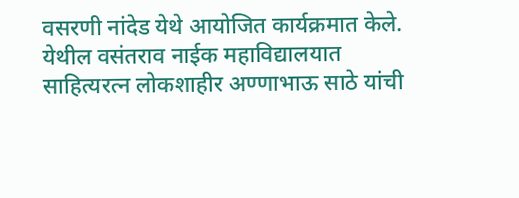वसरणी नांदेड येथे आयोजित कार्यक्रमात केले.
येथील वसंतराव नाईक महाविद्यालयात साहित्यरत्न लोकशाहीर अण्णाभाऊ साठे यांची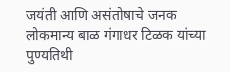जयंती आणि असंतोषाचे जनक लोकमान्य बाळ गंगाधर टिळक यांच्या पुण्यतिथी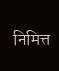निमित्त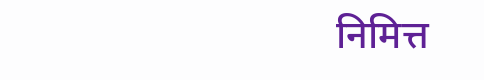निमित्त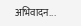अभिवादन...